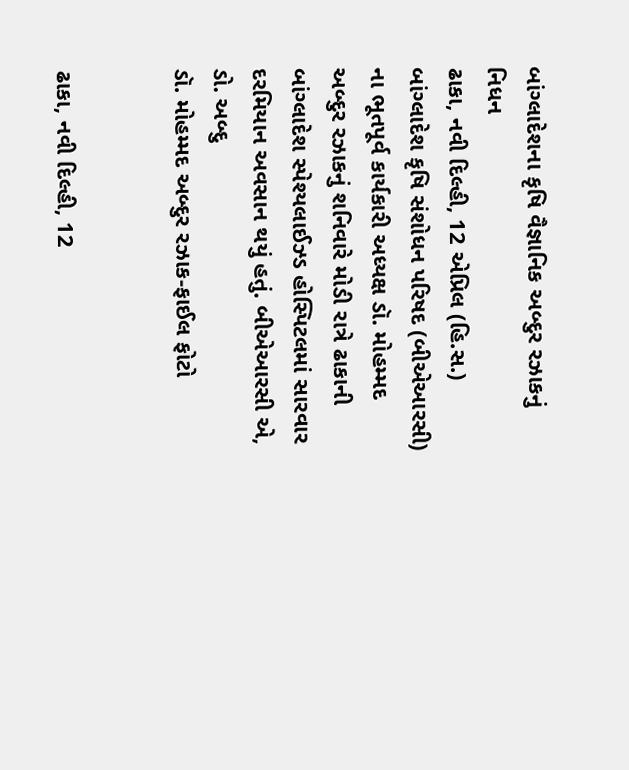બાંગ્લાદેશના કૃષિ વૈજ્ઞાનિક અબ્દુર રઝાકનું નિધન
ઢાકા, નવી દિલ્હી, 12 એપ્રિલ (હિ.સ.) બાંગ્લાદેશ કૃષિ સંશોધન પરિષદ (બીએઆરસી) ના ભૂતપૂર્વ કાર્યકારી અધ્યક્ષ ડૉ. મોહમ્મદ અબ્દુર રઝાકનું શનિવારે મોડી રાત્રે ઢાકાની બાંગ્લાદેશ સ્પેશ્યલાઈઝ્ડ હોસ્પિટલમાં સારવાર દરમિયાન અવસાન થયું હતું. બીએઆરસી એ, ડો. અબ્દુ
ડૉ. મોહમ્મદ અબ્દુર રઝાક-ફાઈલ ફોટો


ઢાકા, નવી દિલ્હી, 12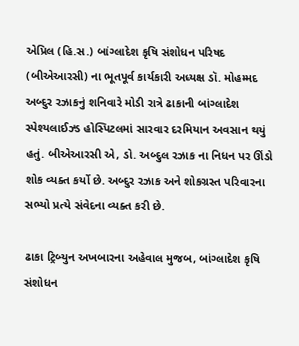એપ્રિલ (હિ.સ.) બાંગ્લાદેશ કૃષિ સંશોધન પરિષદ (બીએઆરસી) ના ભૂતપૂર્વ કાર્યકારી અધ્યક્ષ ડૉ. મોહમ્મદ અબ્દુર રઝાકનું શનિવારે મોડી રાત્રે ઢાકાની બાંગ્લાદેશ સ્પેશ્યલાઈઝ્ડ હોસ્પિટલમાં સારવાર દરમિયાન અવસાન થયું હતું. બીએઆરસી એ, ડો. અબ્દુલ રઝાક ના નિધન પર ઊંડો શોક વ્યક્ત કર્યો છે. અબ્દુર રઝાક અને શોકગ્રસ્ત પરિવારના સભ્યો પ્રત્યે સંવેદના વ્યક્ત કરી છે.

ઢાકા ટ્રિબ્યુન અખબારના અહેવાલ મુજબ, બાંગ્લાદેશ કૃષિ સંશોધન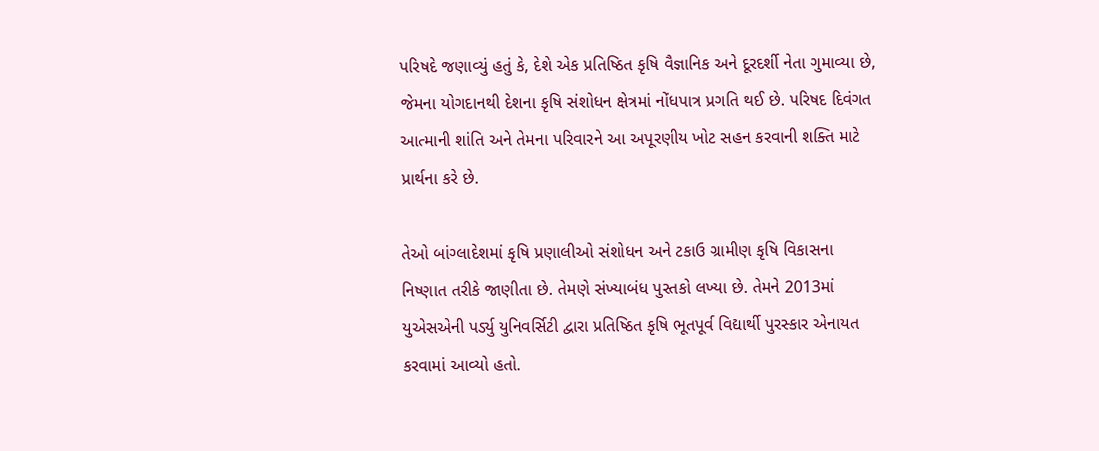પરિષદે જણાવ્યું હતું કે, દેશે એક પ્રતિષ્ઠિત કૃષિ વૈજ્ઞાનિક અને દૂરદર્શી નેતા ગુમાવ્યા છે, જેમના યોગદાનથી દેશના કૃષિ સંશોધન ક્ષેત્રમાં નોંધપાત્ર પ્રગતિ થઈ છે. પરિષદ દિવંગત આત્માની શાંતિ અને તેમના પરિવારને આ અપૂરણીય ખોટ સહન કરવાની શક્તિ માટે પ્રાર્થના કરે છે.

તેઓ બાંગ્લાદેશમાં કૃષિ પ્રણાલીઓ સંશોધન અને ટકાઉ ગ્રામીણ કૃષિ વિકાસના નિષ્ણાત તરીકે જાણીતા છે. તેમણે સંખ્યાબંધ પુસ્તકો લખ્યા છે. તેમને 2013માં યુએસએની પર્ડ્યુ યુનિવર્સિટી દ્વારા પ્રતિષ્ઠિત કૃષિ ભૂતપૂર્વ વિદ્યાર્થી પુરસ્કાર એનાયત કરવામાં આવ્યો હતો.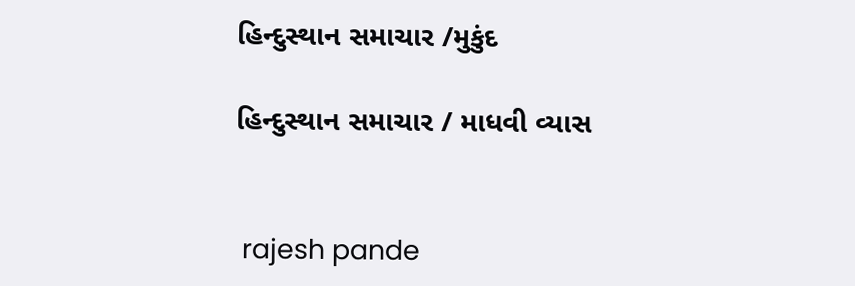હિન્દુસ્થાન સમાચાર /મુકુંદ

હિન્દુસ્થાન સમાચાર / માધવી વ્યાસ


 rajesh pande